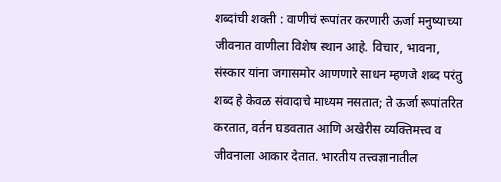शब्दांची शक्ती : वाणीचं रूपांतर करणारी ऊर्जा मनुष्याच्या जीवनात वाणीला विशेष स्थान आहे. विचार, भावना, संस्कार यांना जगासमोर आणणारे साधन म्हणजे शब्द परंतु शब्द हे केवळ संवादाचे माध्यम नसतात; ते ऊर्जा रूपांतरित करतात, वर्तन घडवतात आणि अखेरीस व्यक्तिमत्त्व व जीवनाला आकार देतात. भारतीय तत्त्वज्ञानातील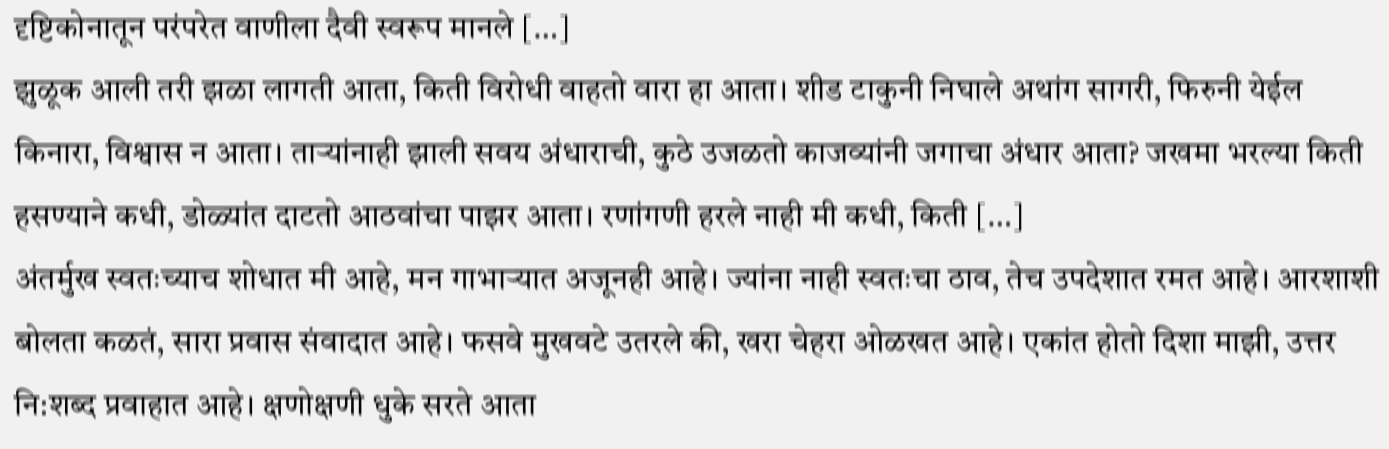दृष्टिकोनातून परंपरेत वाणीला दैवी स्वरूप मानले […]
झुळूक आली तरी झळा लागती आता, किती विरोधी वाहतो वारा हा आता। शीड टाकुनी निघाले अथांग सागरी, फिरुनी येईल किनारा, विश्वास न आता। ताऱ्यांनाही झाली सवय अंधाराची, कुठे उजळतो काजव्यांनी जगाचा अंधार आता? जखमा भरल्या किती हसण्याने कधी, डोळ्यांत दाटतो आठवांचा पाझर आता। रणांगणी हरले नाही मी कधी, किती […]
अंतर्मुख स्वतःच्याच शोधात मी आहे, मन गाभाऱ्यात अजूनही आहे। ज्यांना नाही स्वतःचा ठाव, तेच उपदेशात रमत आहे। आरशाशी बोलता कळतं, सारा प्रवास संवादात आहे। फसवे मुखवटे उतरले की, खरा चेहरा ओळखत आहे। एकांत होतो दिशा माझी, उत्तर नि:शब्द प्रवाहात आहे। क्षणोक्षणी धुके सरते आता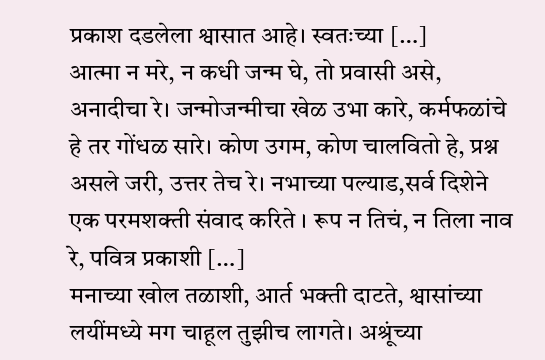प्रकाश दडलेला श्वासात आहे। स्वतःच्या […]
आत्मा न मरे, न कधी जन्म घे, तो प्रवासी असे, अनादीचा रे। जन्मोजन्मीचा खेळ उभा कारे, कर्मफळांचे हे तर गोंधळ सारे। कोण उगम, कोण चालवितो हे, प्रश्न असले जरी, उत्तर तेच रे। नभाच्या पल्याड,सर्व दिशेने एक परमशक्ती संवाद करिते । रूप न तिचं, न तिला नाव रे, पवित्र प्रकाशी […]
मनाच्या खोल तळाशी, आर्त भक्ती दाटते, श्वासांच्या लयींमध्ये मग चाहूल तुझीच लागते। अश्रूंच्या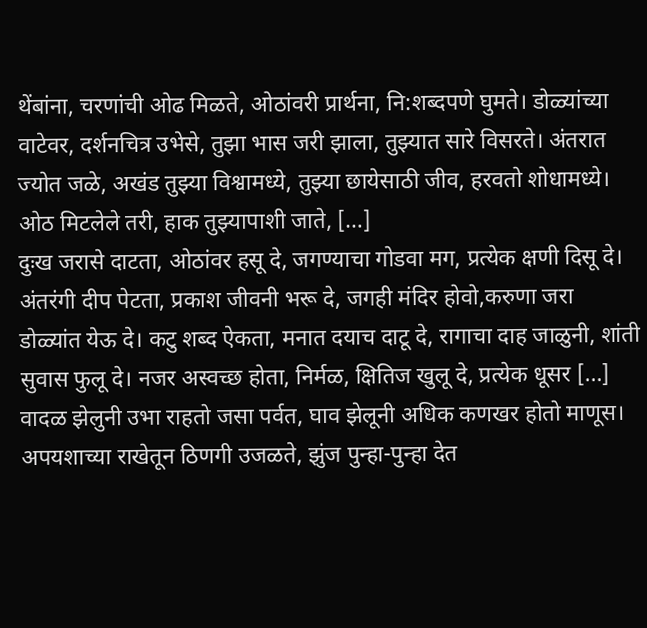थेंबांना, चरणांची ओढ मिळते, ओठांवरी प्रार्थना, नि:शब्दपणे घुमते। डोळ्यांच्या वाटेवर, दर्शनचित्र उभेसे, तुझा भास जरी झाला, तुझ्यात सारे विसरते। अंतरात ज्योत जळे, अखंड तुझ्या विश्वामध्ये, तुझ्या छायेसाठी जीव, हरवतो शोधामध्ये। ओठ मिटलेले तरी, हाक तुझ्यापाशी जाते, […]
दुःख जरासे दाटता, ओठांवर हसू दे, जगण्याचा गोडवा मग, प्रत्येक क्षणी दिसू दे। अंतरंगी दीप पेटता, प्रकाश जीवनी भरू दे, जगही मंदिर होवो,करुणा जरा डोळ्यांत येऊ दे। कटु शब्द ऐकता, मनात दयाच दाटू दे, रागाचा दाह जाळुनी, शांती सुवास फुलू दे। नजर अस्वच्छ होता, निर्मळ, क्षितिज खुलू दे, प्रत्येक धूसर […]
वादळ झेलुनी उभा राहतो जसा पर्वत, घाव झेलूनी अधिक कणखर होतो माणूस। अपयशाच्या राखेतून ठिणगी उजळते, झुंज पुन्हा-पुन्हा देत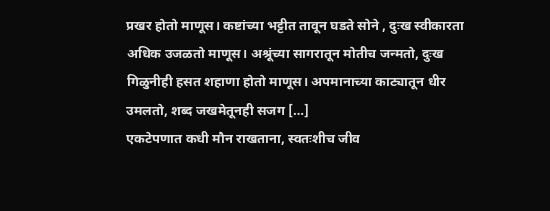प्रखर होतो माणूस। कष्टांच्या भट्टीत तावून घडते सोने , दुःख स्वीकारता अधिक उजळतो माणूस। अश्रूंच्या सागरातून मोतीच जन्मतो, दुःख गिळुनीही हसत शहाणा होतो माणूस। अपमानाच्या काट्यातून धीर उमलतो, शब्द जखमेतूनही सजग […]
एकटेपणात कधी मौन राखताना, स्वतःशीच जीव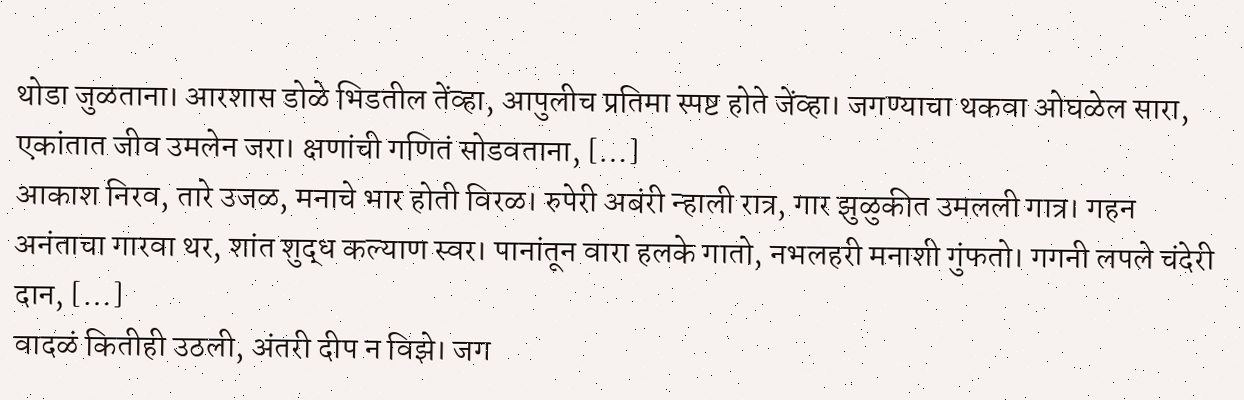थोडा जुळताना। आरशास डोळे भिडतील तेंव्हा, आपुलीच प्रतिमा स्पष्ट होते जेंव्हा। जगण्याचा थकवा ओघळेल सारा, एकांतात जीव उमलेन जरा। क्षणांची गणितं सोडवताना, […]
आकाश निरव, तारे उजळ, मनाचे भार होती विरळ। रुपेरी अबंरी न्हाली रात्र, गार झुळुकीत उमलली गात्र। गहन अनंताचा गारवा थर, शांत शुद्ध कल्याण स्वर। पानांतून वारा हलके गातो, नभलहरी मनाशी गुंफतो। गगनी लपले चंदेरी दान, […]
वादळं कितीही उठली, अंतरी दीप न विझे। जग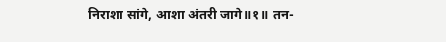निराशा सांगे, आशा अंतरी जागे॥१॥ तन-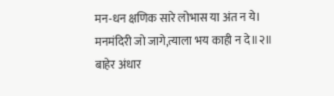मन-धन क्षणिक सारे लोभास या अंत न ये। मनमंदिरी जो जागे,त्याला भय काही न दे॥२॥ बाहेर अंधार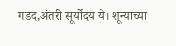गडद,अंतरी सूर्योदय ये। शून्याच्या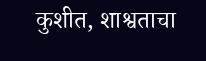कुशीत, शाश्वताचा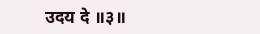उदय दे ॥३॥